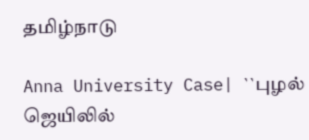தமிழ்நாடு

Anna University Case| ``புழல் ஜெயிலில்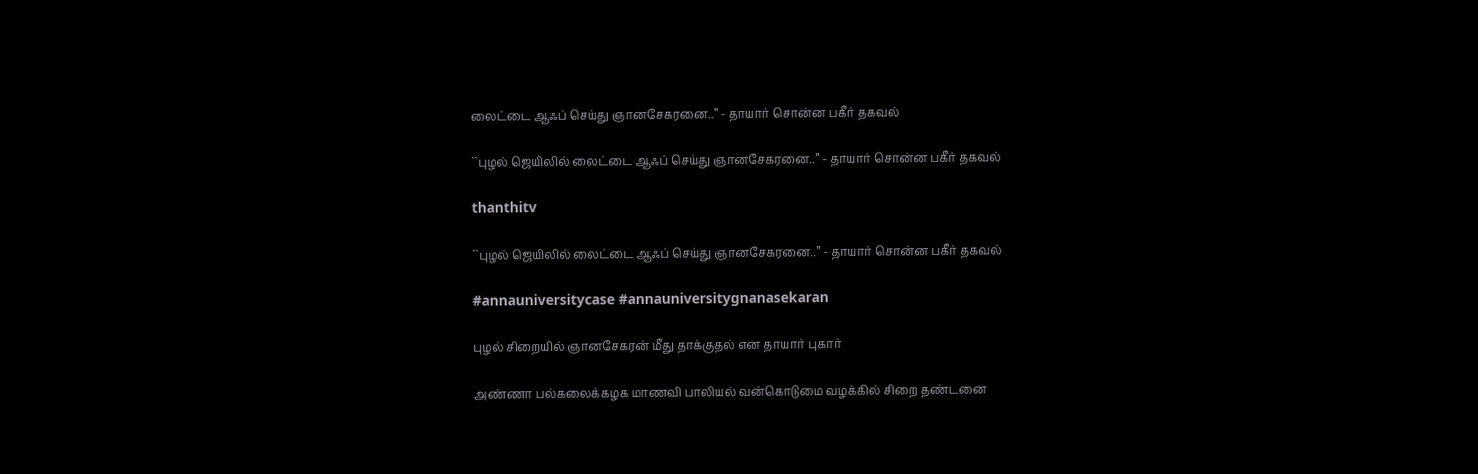லைட்டை ஆஃப் செய்து ஞானசேகரனை..’’ - தாயார் சொன்ன பகீர் தகவல்

``புழல் ஜெயிலில் லைட்டை ஆஃப் செய்து ஞானசேகரனை..’’ - தாயார் சொன்ன பகீர் தகவல்

thanthitv

``புழல் ஜெயிலில் லைட்டை ஆஃப் செய்து ஞானசேகரனை..’’ - தாயார் சொன்ன பகீர் தகவல்

#annauniversitycase #annauniversitygnanasekaran

புழல் சிறையில் ஞானசேகரன் மீது தாக்குதல் என தாயார் புகார்

அண்ணா பல்கலைக்கழக மாணவி பாலியல் வன்கொடுமை வழக்கில் சிறை தண்டனை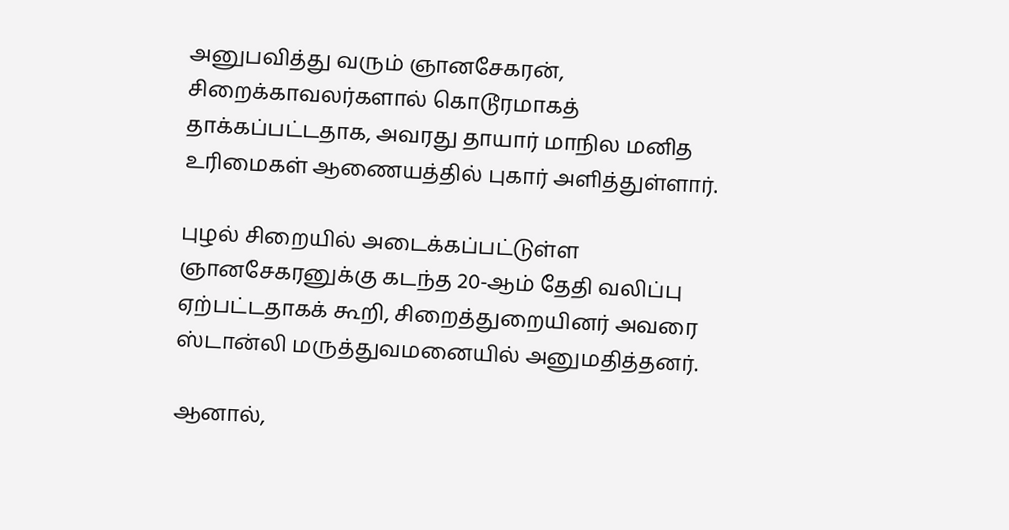அனுபவித்து வரும் ஞானசேகரன், சிறைக்காவலர்களால் கொடூரமாகத் தாக்கப்பட்டதாக, அவரது தாயார் மாநில மனித உரிமைகள் ஆணையத்தில் புகார் அளித்துள்ளார்.

புழல் சிறையில் அடைக்கப்பட்டுள்ள ஞானசேகரனுக்கு கடந்த 20-ஆம் தேதி வலிப்பு ஏற்பட்டதாகக் கூறி, சிறைத்துறையினர் அவரை ஸ்டான்லி மருத்துவமனையில் அனுமதித்தனர்.

ஆனால்,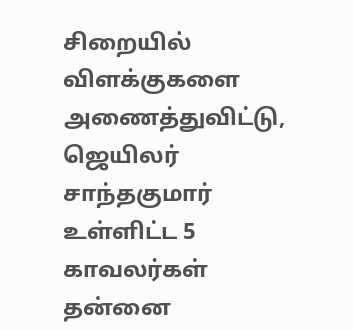சிறையில் விளக்குகளை அணைத்துவிட்டு, ஜெயிலர் சாந்தகுமார் உள்ளிட்ட 5 காவலர்கள் தன்னை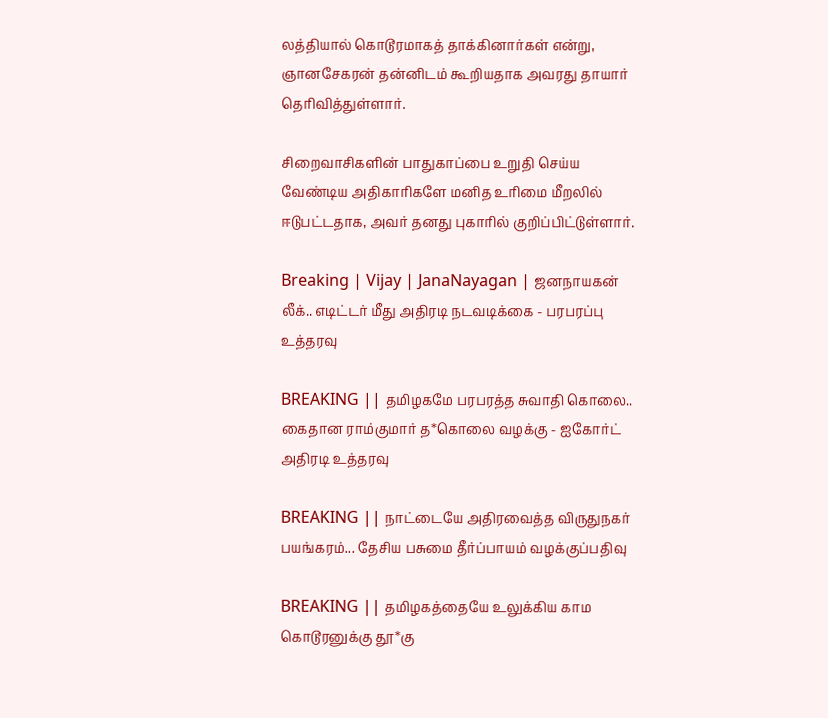லத்தியால் கொடூரமாகத் தாக்கினார்கள் என்று, ஞானசேகரன் தன்னிடம் கூறியதாக அவரது தாயார் தெரிவித்துள்ளார்.

சிறைவாசிகளின் பாதுகாப்பை உறுதி செய்ய வேண்டிய அதிகாரிகளே மனித உரிமை மீறலில் ஈடுபட்டதாக, அவர் தனது புகாரில் குறிப்பிட்டுள்ளார்.

Breaking | Vijay | JanaNayagan | ஜனநாயகன் லீக்.. எடிட்டர் மீது அதிரடி நடவடிக்கை - பரபரப்பு உத்தரவு

BREAKING || தமிழகமே பரபரத்த சுவாதி கொலை.. கைதான ராம்குமார் த*கொலை வழக்கு - ஐகோர்ட் அதிரடி உத்தரவு

BREAKING || நாட்டையே அதிரவைத்த விருதுநகர் பயங்கரம்... தேசிய பசுமை தீர்ப்பாயம் வழக்குப்பதிவு

BREAKING || தமிழகத்தையே உலுக்கிய காம கொடூரனுக்கு தூ*கு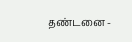தண்டனை -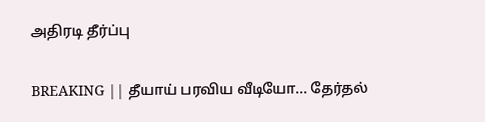அதிரடி தீர்ப்பு

BREAKING || தீயாய் பரவிய வீடியோ... தேர்தல்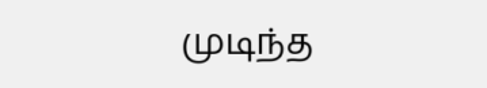முடிந்த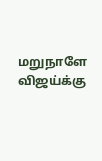மறுநாளே விஜய்க்கு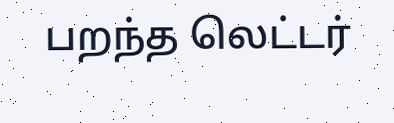பறந்த லெட்டர்